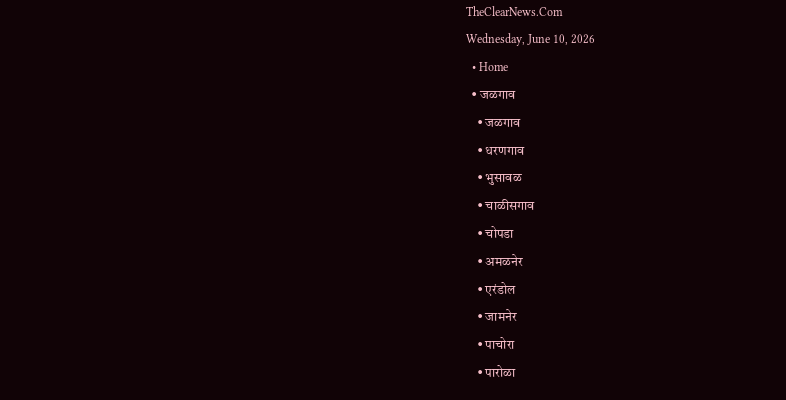TheClearNews.Com
Wednesday, June 10, 2026
  • Home
  • जळगाव
    • जळगाव
    • धरणगाव
    • भुसावळ
    • चाळीसगाव
    • चोपडा
    • अमळनेर
    • एरंडोल
    • जामनेर
    • पाचोरा
    • पारोळा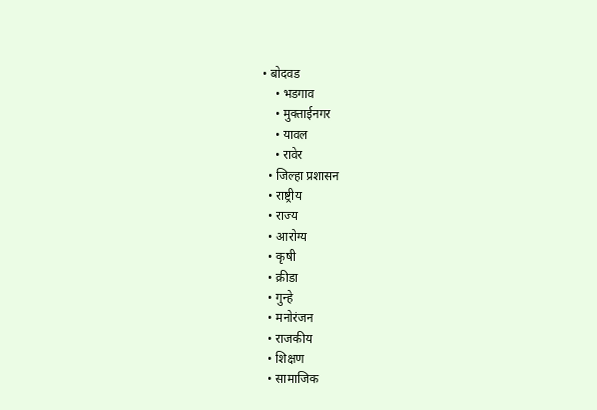• बोदवड
    • भडगाव
    • मुक्ताईनगर
    • यावल
    • रावेर
  • जिल्हा प्रशासन
  • राष्ट्रीय
  • राज्य
  • आरोग्य
  • कृषी
  • क्रीडा
  • गुन्हे
  • मनोरंजन
  • राजकीय
  • शिक्षण
  • सामाजिक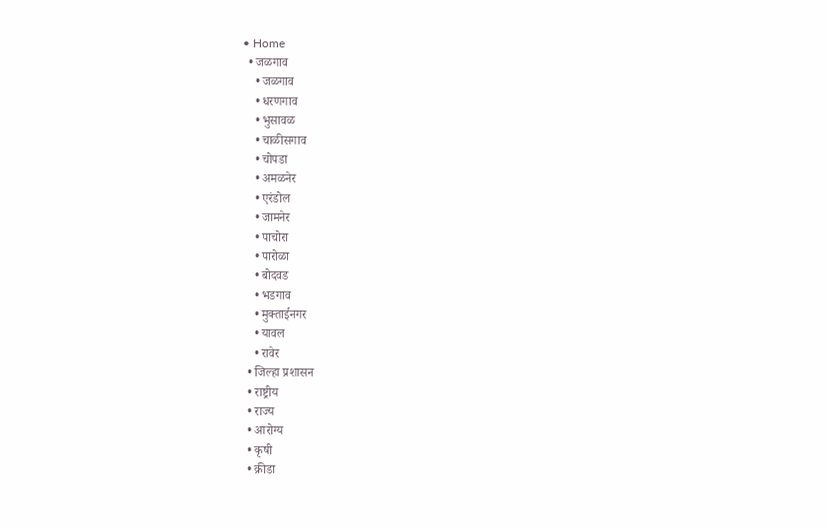• Home
  • जळगाव
    • जळगाव
    • धरणगाव
    • भुसावळ
    • चाळीसगाव
    • चोपडा
    • अमळनेर
    • एरंडोल
    • जामनेर
    • पाचोरा
    • पारोळा
    • बोदवड
    • भडगाव
    • मुक्ताईनगर
    • यावल
    • रावेर
  • जिल्हा प्रशासन
  • राष्ट्रीय
  • राज्य
  • आरोग्य
  • कृषी
  • क्रीडा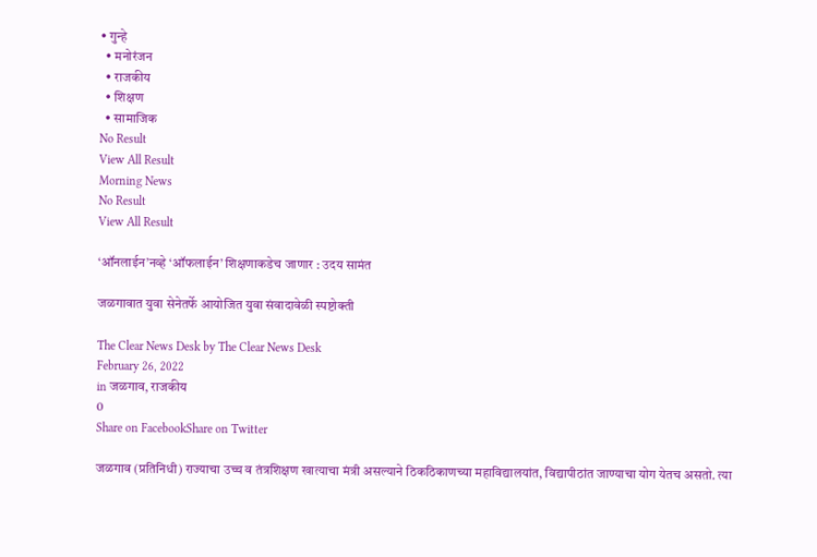• गुन्हे
  • मनोरंजन
  • राजकीय
  • शिक्षण
  • सामाजिक
No Result
View All Result
Morning News
No Result
View All Result

‘ऑनलाईन’नव्हे ‘ऑफलाईन’ शिक्षणाकडेच जाणार : उदय सामंत

जळगावात युवा सेनेतर्फे आयोजित युवा संवादावेळी स्पष्टोक्ती

The Clear News Desk by The Clear News Desk
February 26, 2022
in जळगाव, राजकीय
0
Share on FacebookShare on Twitter

जळगाव (प्रतिनिधी) राज्याचा उच्च व तंत्रशिक्षण खात्याचा मंत्री असल्याने ठिकठिकाणच्या महाविद्यालयांत, विद्यापीठांत जाण्याचा योग येतच असतो. त्या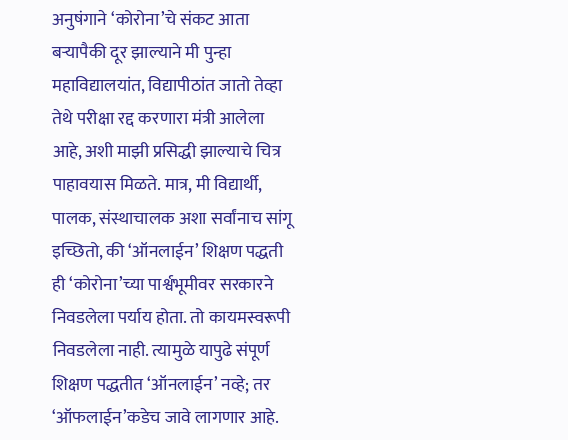अनुषंगाने ‘कोरोना’चे संकट आता बर्‍यापैकी दूर झाल्याने मी पुन्हा महाविद्यालयांत, विद्यापीठांत जातो तेव्हा तेथे परीक्षा रद्द करणारा मंत्री आलेला आहे, अशी माझी प्रसिद्धी झाल्याचे चित्र पाहावयास मिळते. मात्र, मी विद्यार्थी, पालक, संस्थाचालक अशा सर्वांनाच सांगू इच्छितो, की ‘ऑनलाईन’ शिक्षण पद्धती ही ‘कोरोना’च्या पार्श्वभूमीवर सरकारने निवडलेला पर्याय होता. तो कायमस्वरूपी निवडलेला नाही. त्यामुळे यापुढे संपूर्ण शिक्षण पद्धतीत ‘ऑनलाईन’ नव्हे; तर ‘ऑफलाईन’कडेच जावे लागणार आहे.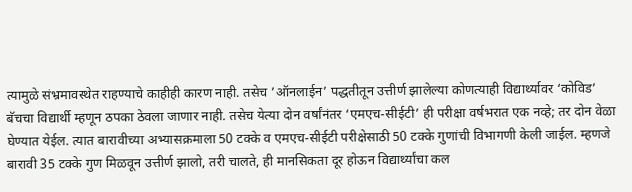त्यामुळे संभ्रमावस्थेत राहण्याचे काहीही कारण नाही. तसेच ’ऑनलाईन’ पद्धतीतून उत्तीर्ण झालेल्या कोणत्याही विद्यार्थ्यावर ‘कोविड’ बॅचचा विद्यार्थी म्हणून ठपका ठेवला जाणार नाही. तसेच येत्या दोन वर्षांनंतर ‘एमएच-सीईटी’ ही परीक्षा वर्षभरात एक नव्हे; तर दोन वेळा घेण्यात येईल. त्यात बारावीच्या अभ्यासक्रमाला 50 टक्के व एमएच-सीईटी परीक्षेसाठी 50 टक्के गुणांची विभागणी केली जाईल. म्हणजे बारावी 35 टक्के गुण मिळवून उत्तीर्ण झालो, तरी चालते, ही मानसिकता दूर होऊन विद्यार्थ्यांचा कल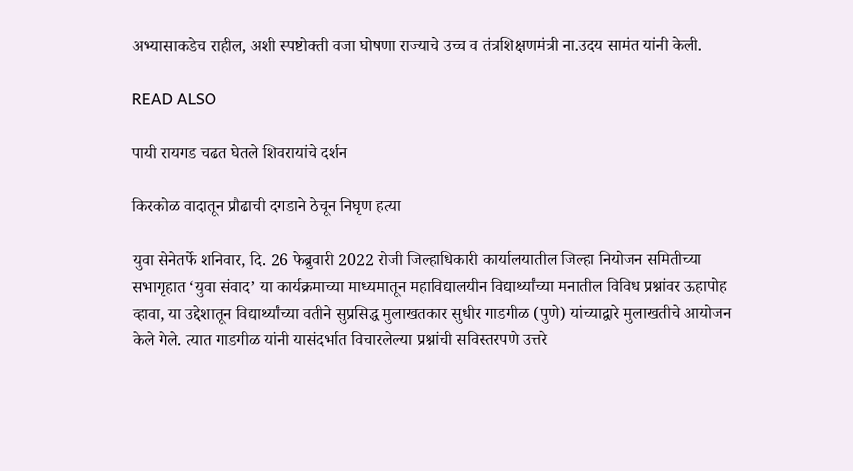अभ्यासाकडेच राहील, अशी स्पष्टोक्ती वजा घोषणा राज्याचे उच्च व तंत्रशिक्षणमंत्री ना.उदय सामंत यांनी केली.

READ ALSO

पायी रायगड चढत घेतले शिवरायांचे दर्शन

किरकोळ वादातून प्रौढाची दगडाने ठेचून निघृण हत्या

युवा सेनेतर्फे शनिवार, दि. 26 फेब्रुवारी 2022 रोजी जिल्हाधिकारी कार्यालयातील जिल्हा नियोजन समितीच्या सभागृहात ‘युवा संवाद’ या कार्यक्रमाच्या माध्यमातून महाविद्यालयीन विद्यार्थ्यांच्या मनातील विविध प्रश्नांवर ऊहापोह व्हावा, या उद्देशातून विद्यार्थ्यांच्या वतीने सुप्रसिद्ध मुलाखतकार सुधीर गाडगीळ (पुणे) यांच्याद्वारे मुलाखतीचे आयोजन केले गेले. त्यात गाडगीळ यांनी यासंदर्भात विचारलेल्या प्रश्नांची सविस्तरपणे उत्तरे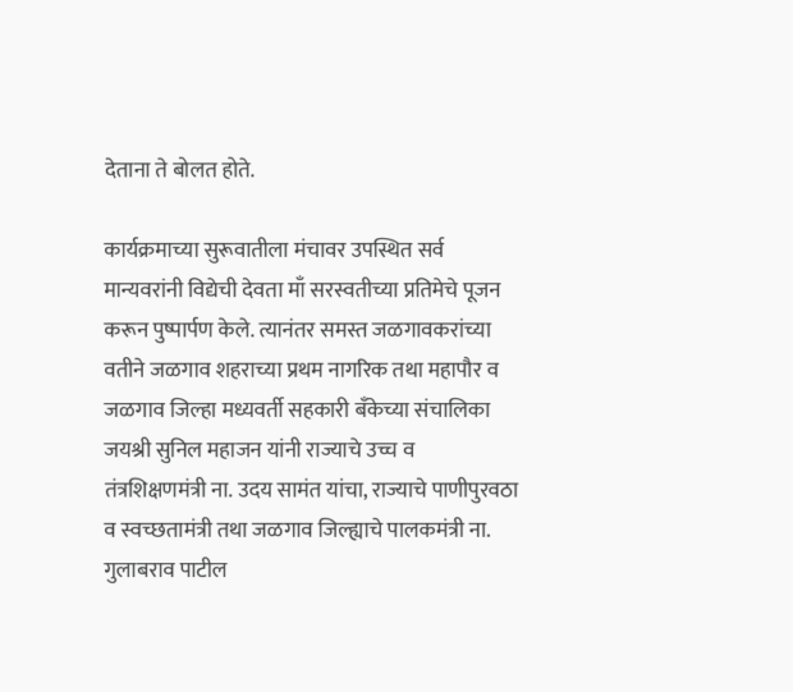देताना ते बोलत होते.

कार्यक्रमाच्या सुरूवातीला मंचावर उपस्थित सर्व मान्यवरांनी विद्येची देवता माँ सरस्वतीच्या प्रतिमेचे पूजन करून पुष्पार्पण केले. त्यानंतर समस्त जळगावकरांच्या वतीने जळगाव शहराच्या प्रथम नागरिक तथा महापौर व जळगाव जिल्हा मध्यवर्ती सहकारी बँकेच्या संचालिका जयश्री सुनिल महाजन यांनी राज्याचे उच्च व तंत्रशिक्षणमंत्री ना. उदय सामंत यांचा, राज्याचे पाणीपुरवठा व स्वच्छतामंत्री तथा जळगाव जिल्ह्याचे पालकमंत्री ना. गुलाबराव पाटील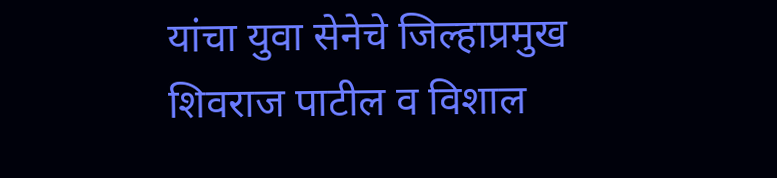यांचा युवा सेनेचे जिल्हाप्रमुख शिवराज पाटील व विशाल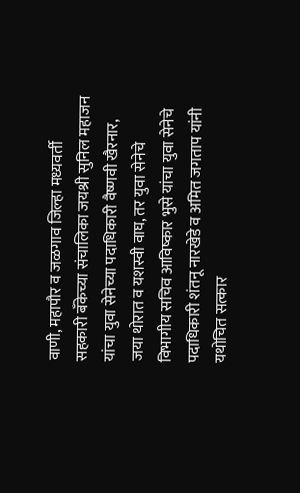वाणी, महापौर व जळगाव जिल्हा मध्यवर्ती सहकारी बँकेच्या संचालिका जयश्री सुनिल महाजन यांचा युवा सेनेच्या पदाधिकारी वैष्णवी खैरनार, जया थोरात व यशस्वी वाघ, तर युवा सेनेचे विभागीय सचिव आविष्कार भुसे यांचा युवा सेनेचे पदाधिकारी शंतनू नारखेडे व अमित जगताप यांनी यथोचित सत्कार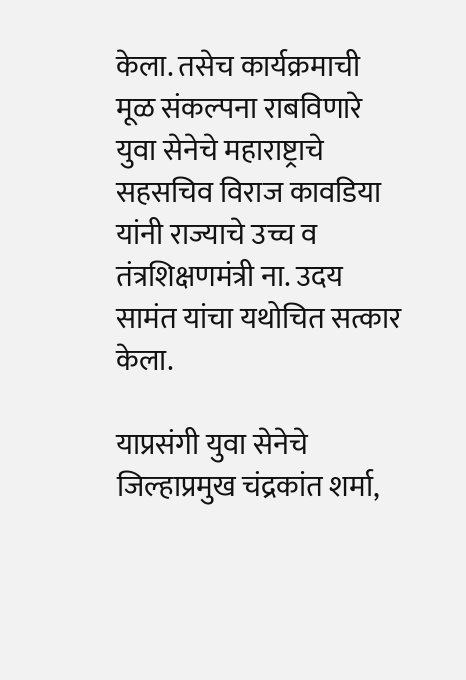केला. तसेच कार्यक्रमाची मूळ संकल्पना राबविणारे युवा सेनेचे महाराष्ट्राचे सहसचिव विराज कावडिया यांनी राज्याचे उच्च व तंत्रशिक्षणमंत्री ना. उदय सामंत यांचा यथोचित सत्कार केला.

याप्रसंगी युवा सेनेचे जिल्हाप्रमुख चंद्रकांत शर्मा,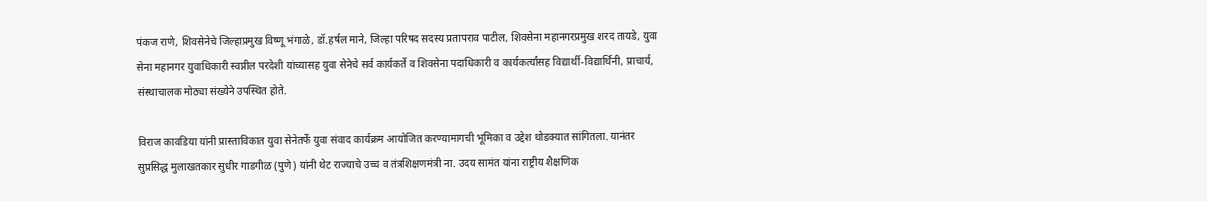पंकज राणे, शिवसेनेचे जिल्हाप्रमुख विष्णू भंगाळे, डॉ.हर्षल माने, जिल्हा परिषद सदस्य प्रतापराव पाटील, शिवसेना महानगरप्रमुख शरद तायडे, युवा सेना महानगर युवाधिकारी स्वप्नील परदेशी यांच्यासह युवा सेनेचे सर्व कार्यकर्ते व शिवसेना पदाधिकारी व कार्यकर्त्यांसह विद्यार्थी-विद्यार्थिनी, प्राचार्य, संस्थाचालक मोठ्या संख्येने उपस्थित होते.

विराज कावडिया यांनी प्रास्ताविकात युवा सेनेतर्फे युवा संवाद कार्यक्रम आयोजित करण्यामागची भूमिका व उद्देश थोडक्यात सांगितला. यानंतर सुप्रसिद्ध मुलाखतकार सुधीर गाडगीळ (पुणे) यांनी थेट राज्याचे उच्च व तंत्रशिक्षणमंत्री ना. उदय सामंत यांना राष्ट्रीय शैक्षणिक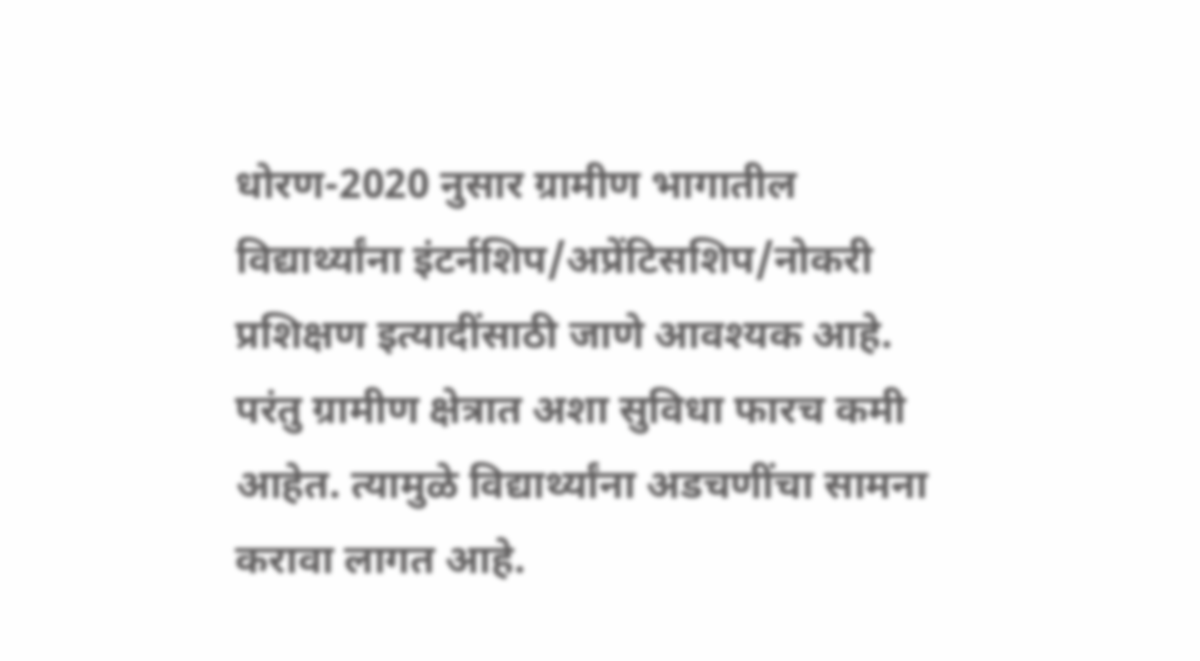धोरण-2020 नुसार ग्रामीण भागातील विद्यार्थ्यांना इंटर्नशिप/अप्रेंटिसशिप/नोकरी प्रशिक्षण इत्यादींसाठी जाणे आवश्यक आहे. परंतु ग्रामीण क्षेत्रात अशा सुविधा फारच कमी आहेत. त्यामुळे विद्यार्थ्यांना अडचणींचा सामना करावा लागत आहे.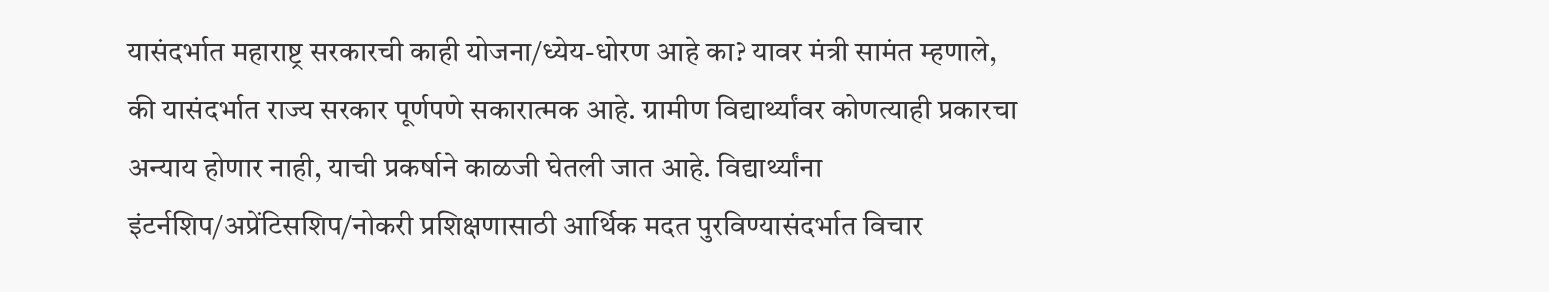यासंदर्भात महाराष्ट्र सरकारची काही योजना/ध्येय-धोरण आहे का? यावर मंत्री सामंत म्हणाले, की यासंदर्भात राज्य सरकार पूर्णपणे सकारात्मक आहे. ग्रामीण विद्यार्थ्यांवर कोणत्याही प्रकारचा अन्याय होणार नाही, याची प्रकर्षाने काळजी घेतली जात आहे. विद्यार्थ्यांना इंटर्नशिप/अप्रेंटिसशिप/नोकरी प्रशिक्षणासाठी आर्थिक मदत पुरविण्यासंदर्भात विचार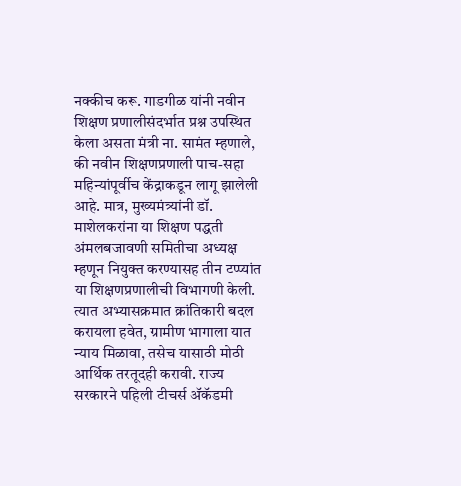नक्कीच करू. गाडगीळ यांनी नवीन शिक्षण प्रणालीसंदर्भात प्रश्न उपस्थित केला असता मंत्री ना. सामंत म्हणाले, की नवीन शिक्षणप्रणाली पाच-सहा महिन्यांपूर्वीच केंद्राकडून लागू झालेली आहे. मात्र, मुख्यमंत्र्यांनी डॉ. माशेलकरांना या शिक्षण पद्धती अंमलबजावणी समितीचा अध्यक्ष म्हणून नियुक्त करण्यासह तीन टप्प्यांत या शिक्षणप्रणालीची विभागणी केली. त्यात अभ्यासक्रमात क्रांतिकारी बदल करायला हवेत, ग्रामीण भागाला यात न्याय मिळावा, तसेच यासाठी मोठी आर्थिक तरतूदही करावी. राज्य सरकारने पहिली टीचर्स अ‍ॅकॅडमी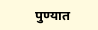पुण्यात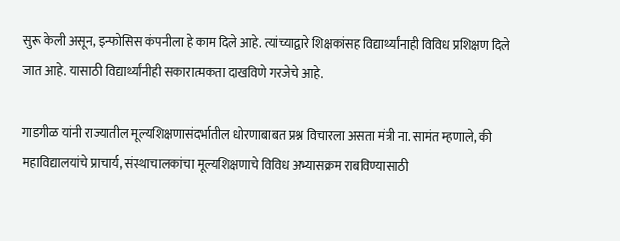सुरू केली असून, इन्फोसिस कंपनीला हे काम दिले आहे. त्यांच्याद्वारे शिक्षकांसह विद्यार्थ्यांनाही विविध प्रशिक्षण दिले जात आहे. यासाठी विद्यार्थ्यांनीही सकारात्मकता दाखविणे गरजेचे आहे.

गाडगीळ यांनी राज्यातील मूल्यशिक्षणासंदर्भातील धोरणाबाबत प्रश्न विचारला असता मंत्री ना. सामंत म्हणाले, की महाविद्यालयांचे प्राचार्य, संस्थाचालकांचा मूल्यशिक्षणाचे विविध अभ्यासक्रम राबविण्यासाठी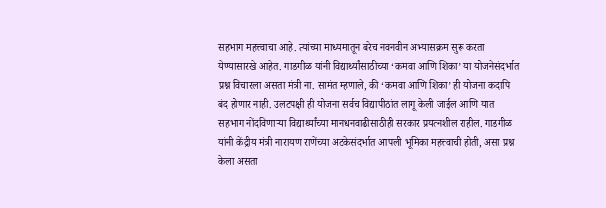सहभाग महत्त्वाचा आहे. त्यांच्या माध्यमातून बरेच नवनवीन अभ्यासक्रम सुरू करता येण्यासारखे आहेत. गाडगीळ यांनी विद्यार्थ्यांसाठीच्या ‘कमवा आणि शिका’ या योजनेसंदर्भात प्रश्न विचारला असता मंत्री ना. सामंत म्हणाले, की ‘कमवा आणि शिका’ ही योजना कदापि बंद होणार नाही. उलटपक्षी ही योजना सर्वच विद्यापीठांत लागू केली जाईल आणि यात सहभाग नोंदविणार्‍या विद्यार्थ्यांच्या मानधनवाढीसाठीही सरकार प्रयत्नशील राहील. गाडगीळ यांनी केंद्रीय मंत्री नारायण राणेंच्या अटकेसंदर्भात आपली भूमिका महत्त्वाची होती, असा प्रश्न केला असता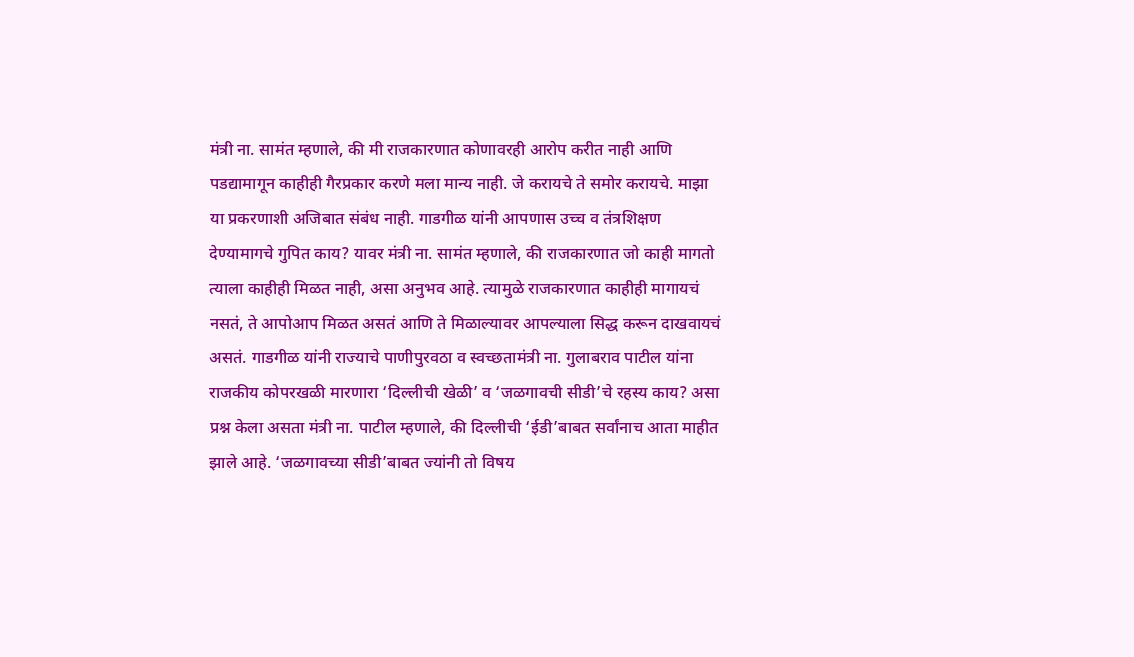मंत्री ना. सामंत म्हणाले, की मी राजकारणात कोणावरही आरोप करीत नाही आणि पडद्यामागून काहीही गैरप्रकार करणे मला मान्य नाही. जे करायचे ते समोर करायचे. माझा या प्रकरणाशी अजिबात संबंध नाही. गाडगीळ यांनी आपणास उच्च व तंत्रशिक्षण देण्यामागचे गुपित काय? यावर मंत्री ना. सामंत म्हणाले, की राजकारणात जो काही मागतो त्याला काहीही मिळत नाही, असा अनुभव आहे. त्यामुळे राजकारणात काहीही मागायचं नसतं, ते आपोआप मिळत असतं आणि ते मिळाल्यावर आपल्याला सिद्ध करून दाखवायचं असतं. गाडगीळ यांनी राज्याचे पाणीपुरवठा व स्वच्छतामंत्री ना. गुलाबराव पाटील यांना राजकीय कोपरखळी मारणारा ‘दिल्लीची खेळी’ व ‘जळगावची सीडी’चे रहस्य काय? असा प्रश्न केला असता मंत्री ना. पाटील म्हणाले, की दिल्लीची ‘ईडी’बाबत सर्वांनाच आता माहीत झाले आहे. ‘जळगावच्या सीडी’बाबत ज्यांनी तो विषय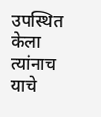उपस्थित केला त्यांनाच याचे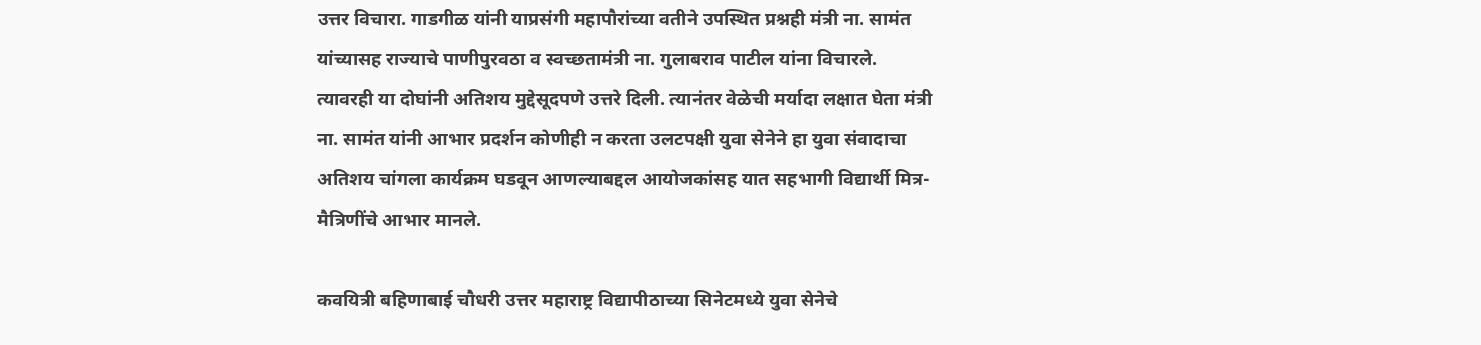उत्तर विचारा. गाडगीळ यांनी याप्रसंगी महापौरांच्या वतीने उपस्थित प्रश्नही मंत्री ना. सामंत यांच्यासह राज्याचे पाणीपुरवठा व स्वच्छतामंत्री ना. गुलाबराव पाटील यांना विचारले. त्यावरही या दोघांनी अतिशय मुद्देसूदपणे उत्तरे दिली. त्यानंतर वेळेची मर्यादा लक्षात घेता मंत्री ना. सामंत यांनी आभार प्रदर्शन कोणीही न करता उलटपक्षी युवा सेनेने हा युवा संवादाचा अतिशय चांगला कार्यक्रम घडवून आणल्याबद्दल आयोजकांसह यात सहभागी विद्यार्थी मित्र-मैत्रिणींचे आभार मानले.

कवयित्री बहिणाबाई चौधरी उत्तर महाराष्ट्र विद्यापीठाच्या सिनेटमध्ये युवा सेनेचे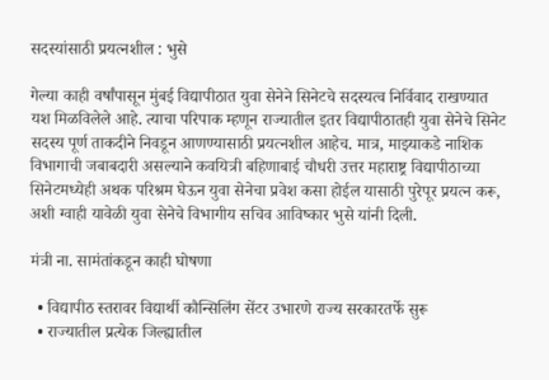सदस्यांसाठी प्रयत्नशील : भुसे

गेल्या काही वर्षांपासून मुंबई विद्यापीठात युवा सेनेने सिनेटचे सदस्यत्व निर्विवाद राखण्यात यश मिळविलेले आहे. त्याचा परिपाक म्हणून राज्यातील इतर विद्यापीठातही युवा सेनेचे सिनेट सदस्य पूर्ण ताकदीने निवडून आणण्यासाठी प्रयत्नशील आहेच. मात्र, माझ्याकडे नाशिक विभागाची जबाबदारी असल्याने कवयित्री बहिणाबाई चौधरी उत्तर महाराष्ट्र विद्यापीठाच्या सिनेटमध्येही अथक परिश्रम घेऊन युवा सेनेचा प्रवेश कसा होईल यासाठी पुरेपूर प्रयत्न करू, अशी ग्वाही यावेळी युवा सेनेचे विभागीय सचिव आविष्कार भुसे यांनी दिली.

मंत्री ना. सामंतांकडून काही घोषणा

  • विद्यापीठ स्तरावर विद्यार्थी कौन्सिलिंग सेंटर उभारणे राज्य सरकारतर्फे सुरू
  • राज्यातील प्रत्येक जिल्ह्यातील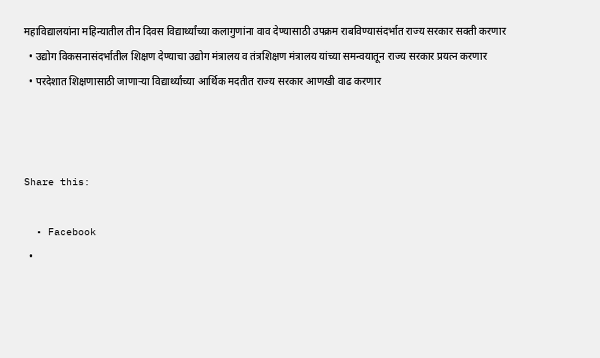महाविद्यालयांना महिन्यातील तीन दिवस विद्यार्थ्यांच्या कलागुणांना वाव देण्यासाठी उपक्रम राबविण्यासंदर्भात राज्य सरकार सक्ती करणार
  • उद्योग विकसनासंदर्भातील शिक्षण देण्याचा उद्योग मंत्रालय व तंत्रशिक्षण मंत्रालय यांच्या समन्वयातून राज्य सरकार प्रयत्न करणार
  • परदेशात शिक्षणासाठी जाणार्‍या विद्यार्थ्यांच्या आर्थिक मदतीत राज्य सरकार आणखी वाढ करणार



Share this:

  • Facebook
  •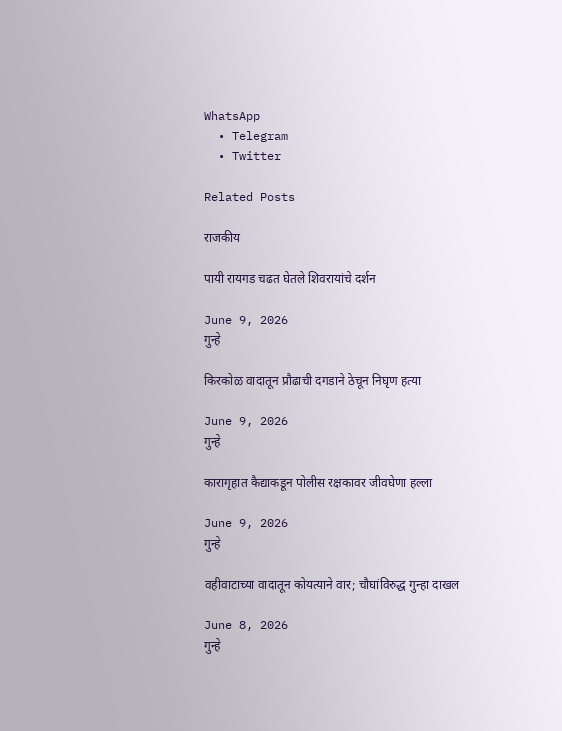WhatsApp
  • Telegram
  • Twitter

Related Posts

राजकीय

पायी रायगड चढत घेतले शिवरायांचे दर्शन

June 9, 2026
गुन्हे

किरकोळ वादातून प्रौढाची दगडाने ठेचून निघृण हत्या

June 9, 2026
गुन्हे

कारागृहात कैद्याकडून पोलीस रक्षकावर जीवघेणा हल्ला

June 9, 2026
गुन्हे

वहीवाटाच्या वादातून कोयत्याने वार; चौघांविरुद्ध गुन्हा दाखल

June 8, 2026
गुन्हे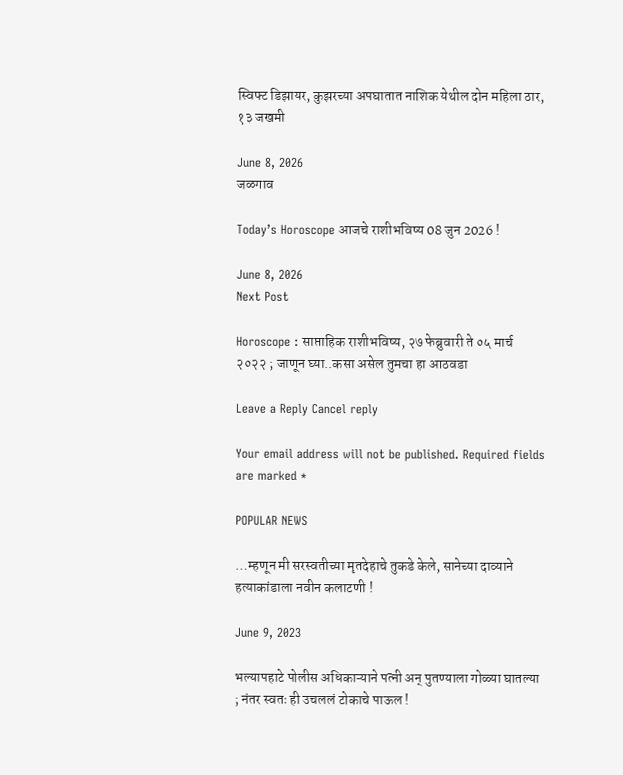स्विफ्ट डिझायर, कुझरच्या अपघातात नाशिक येथील दोन महिला ठार, १३ जखमी

June 8, 2026
जळगाव

Today’s Horoscope आजचे राशीभविष्य 08 जुन 2026 !

June 8, 2026
Next Post

Horoscope : साप्ताहिक राशीभविष्य, २७ फेब्रुवारी ते ०५ मार्च २०२२ ; जाणून घ्या..कसा असेल तुमचा हा आठवडा

Leave a Reply Cancel reply

Your email address will not be published. Required fields are marked *

POPULAR NEWS

…म्हणून मी सरस्वतीच्या मृतदेहाचे तुकडे केले, सानेच्या दाव्याने हत्याकांडाला नवीन कलाटणी !

June 9, 2023

भल्यापहाटे पोलीस अधिकाऱ्याने पत्नी अन् पुतण्याला गोळ्या घातल्या ; नंतर स्वतः ही उचललं टोकाचे पाऊल !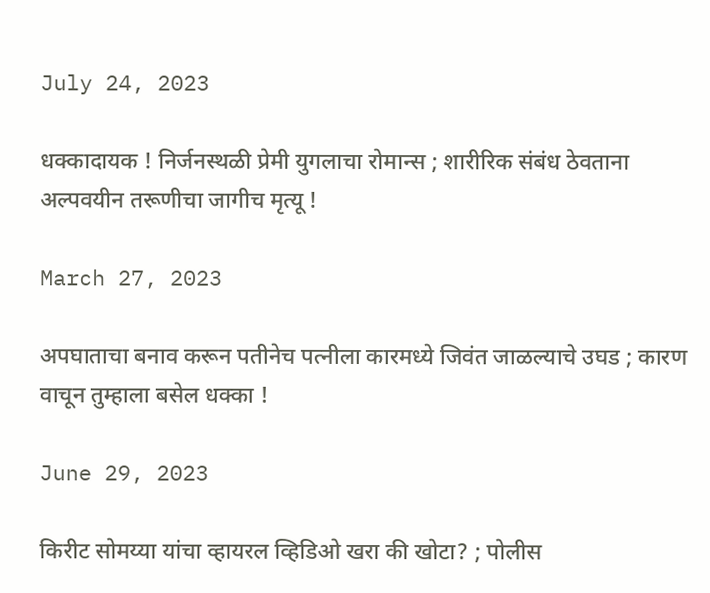July 24, 2023

धक्कादायक ! निर्जनस्थळी प्रेमी युगलाचा रोमान्स ; शारीरिक संबंध ठेवताना अल्पवयीन तरूणीचा जागीच मृत्यू !

March 27, 2023

अपघाताचा बनाव करून पतीनेच पत्नीला कारमध्ये जिवंत जाळल्याचे उघड ; कारण वाचून तुम्हाला बसेल धक्का !

June 29, 2023

किरीट सोमय्या यांचा व्हायरल व्हिडिओ खरा की खोटा? ; पोलीस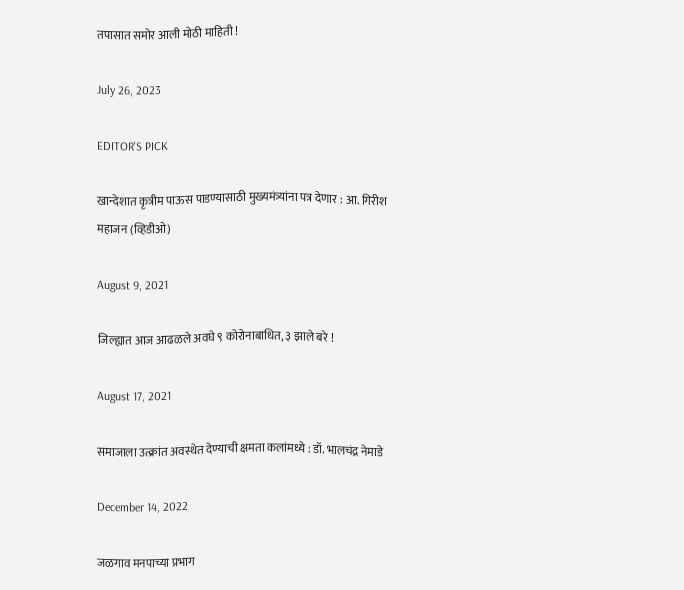तपासात समोर आली मोठी माहिती !

July 26, 2023

EDITOR'S PICK

खान्देशात कृत्रीम पाऊस पाडण्यासाठी मुख्यमंत्र्यांना पत्र देणार : आ. गिरीश महाजन (व्हिडीओ)

August 9, 2021

जिल्ह्यात आज आढळले अवघे ९ कोरोनाबाधित, ३ झाले बरे !

August 17, 2021

समाजाला उत्क्रांत अवस्थेत देण्याची क्षमता कलांमध्ये : डॉ. भालचंद्र नेमाडे

December 14, 2022

जळगाव मनपाच्या प्रभाग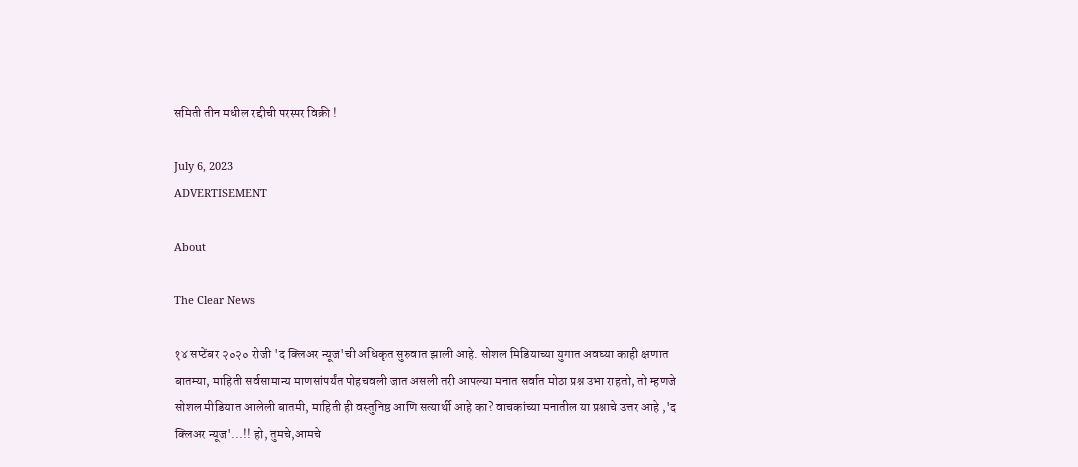समिती तीन मधील रद्दीची परस्पर विक्री !

July 6, 2023
ADVERTISEMENT

About

The Clear News

१४ सप्टेंबर २०२० रोजी 'द क्लिअर न्यूज'ची अधिकृत सुरुवात झाली आहे. सोशल मिडियाच्या युगात अवघ्या काही क्षणात बातम्या, माहिती सर्वसामान्य माणसांपर्यंत पोहचवली जात असली तरी आपल्या मनात सर्वात मोठा प्रश्न उभा राहतो, तो म्हणजे सोशल मीडियात आलेली बातमी, माहिती ही वस्तुनिष्ठ आणि सत्यार्थी आहे का? वाचकांच्या मनातील या प्रश्नाचे उत्तर आहे ,'द क्लिअर न्यूज'...!! हो, तुमचे,आमचे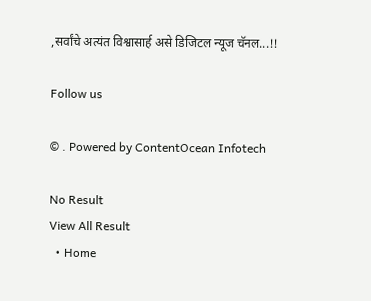,सर्वांचे अत्यंत विश्वासार्ह असे डिजिटल न्यूज चॅनल...!!

Follow us

© . Powered by ContentOcean Infotech

No Result
View All Result
  • Home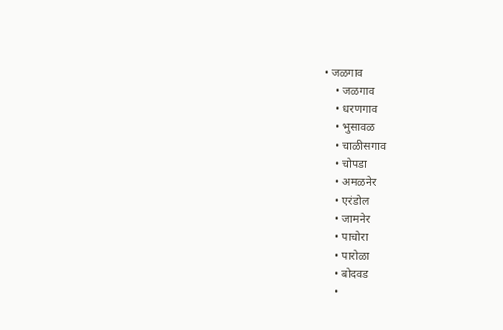• जळगाव
    • जळगाव
    • धरणगाव
    • भुसावळ
    • चाळीसगाव
    • चोपडा
    • अमळनेर
    • एरंडोल
    • जामनेर
    • पाचोरा
    • पारोळा
    • बोदवड
    •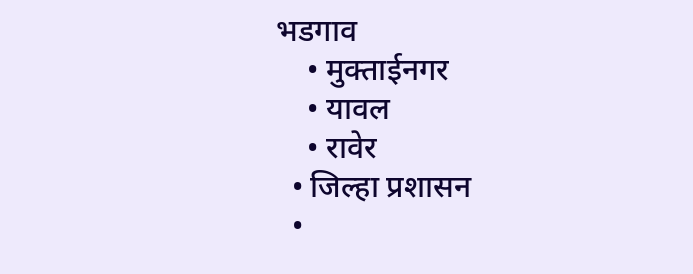भडगाव
    • मुक्ताईनगर
    • यावल
    • रावेर
  • जिल्हा प्रशासन
  •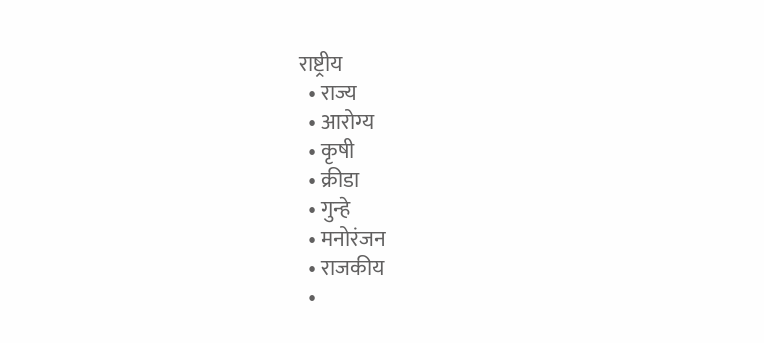राष्ट्रीय
  • राज्य
  • आरोग्य
  • कृषी
  • क्रीडा
  • गुन्हे
  • मनोरंजन
  • राजकीय
  •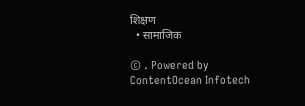शिक्षण
  • सामाजिक

© . Powered by ContentOcean Infotech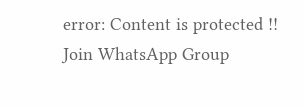error: Content is protected !!
Join WhatsApp Group